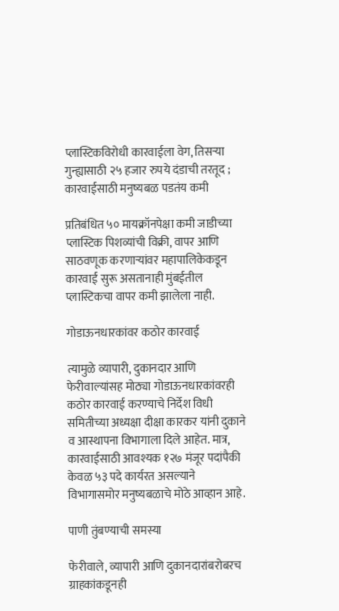प्लास्टिकविरोधी कारवाईला वेग, तिसऱ्या गुन्ह्यासाठी २५ हजार रुपये दंडाची तरतूद ; कारवाईसाठी मनुष्यबळ पडतंय कमी

प्रतिबंधित ५० मायक्रॉनपेक्षा कमी जाडीच्या प्लास्टिक पिशव्यांची विक्री, वापर आणि साठवणूक करणाऱ्यांवर महापालिकेकडून कारवाई सुरू असतानाही मुंबईतील प्लास्टिकचा वापर कमी झालेला नाही.

गोडाऊनधारकांवर कठोर कारवाई

त्यामुळे व्यापारी, दुकानदार आणि फेरीवाल्यांसह मोठ्या गोडाऊनधारकांवरही कठोर कारवाई करण्याचे निर्देश विधी समितीच्या अध्यक्षा दीक्षा कारकर यांनी दुकाने व आस्थापना विभागाला दिले आहेत. मात्र, कारवाईसाठी आवश्यक १२७ मंजूर पदांपैकी केवळ ५३ पदे कार्यरत असल्याने विभागासमोर मनुष्यबळाचे मोठे आव्हान आहे.

पाणी तुंबण्याची समस्या

फेरीवाले, व्यापारी आणि दुकानदारांबरोबरच ग्राहकांकडूनही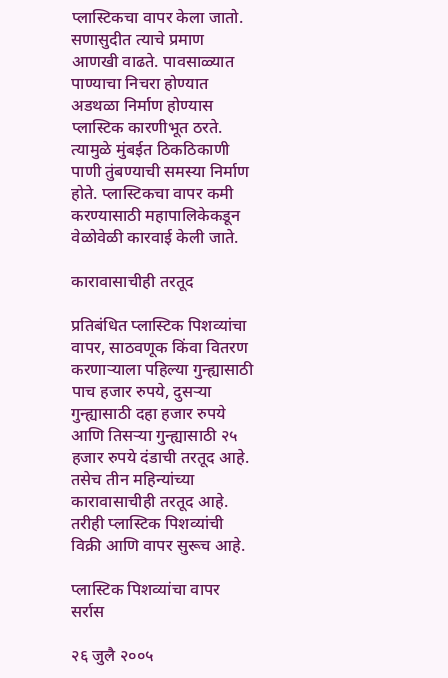प्लास्टिकचा वापर केला जातो. सणासुदीत त्याचे प्रमाण आणखी वाढते. पावसाळ्यात पाण्याचा निचरा होण्यात अडथळा निर्माण होण्यास प्लास्टिक कारणीभूत ठरते. त्यामुळे मुंबईत ठिकठिकाणी पाणी तुंबण्याची समस्या निर्माण होते. प्लास्टिकचा वापर कमी करण्यासाठी महापालिकेकडून वेळोवेळी कारवाई केली जाते.

कारावासाचीही तरतूद

प्रतिबंधित प्लास्टिक पिशव्यांचा वापर, साठवणूक किंवा वितरण करणाऱ्याला पहिल्या गुन्ह्यासाठी पाच हजार रुपये, दुसऱ्या गुन्ह्यासाठी दहा हजार रुपये आणि तिसऱ्या गुन्ह्यासाठी २५ हजार रुपये दंडाची तरतूद आहे. तसेच तीन महिन्यांच्या कारावासाचीही तरतूद आहे. तरीही प्लास्टिक पिशव्यांची विक्री आणि वापर सुरूच आहे.

प्लास्टिक पिशव्यांचा वापर सर्रास

२६ जुलै २००५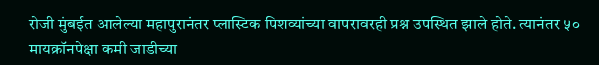रोजी मुंबईत आलेल्या महापुरानंतर प्लास्टिक पिशव्यांच्या वापरावरही प्रश्न उपस्थित झाले होते. त्यानंतर ५० मायक्रॉनपेक्षा कमी जाडीच्या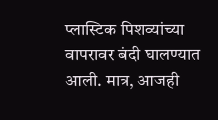प्लास्टिक पिशव्यांच्या वापरावर बंदी घालण्यात आली. मात्र, आजही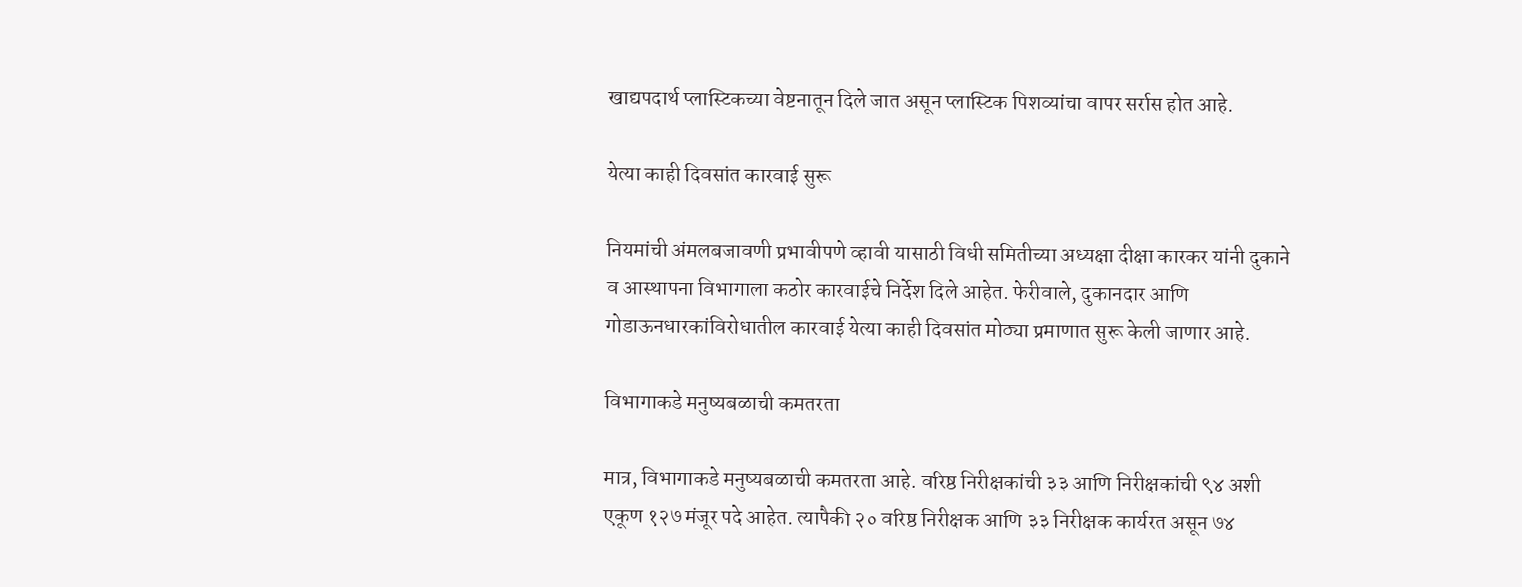खाद्यपदार्थ प्लास्टिकच्या वेष्टनातून दिले जात असून प्लास्टिक पिशव्यांचा वापर सर्रास होत आहे.

येत्या काही दिवसांत कारवाई सुरू

नियमांची अंमलबजावणी प्रभावीपणे व्हावी यासाठी विधी समितीच्या अध्यक्षा दीक्षा कारकर यांनी दुकाने व आस्थापना विभागाला कठोर कारवाईचे निर्देश दिले आहेत. फेरीवाले, दुकानदार आणि गोडाऊनधारकांविरोधातील कारवाई येत्या काही दिवसांत मोठ्या प्रमाणात सुरू केली जाणार आहे.

विभागाकडे मनुष्यबळाची कमतरता

मात्र, विभागाकडे मनुष्यबळाची कमतरता आहे. वरिष्ठ निरीक्षकांची ३३ आणि निरीक्षकांची ९४ अशी एकूण १२७ मंजूर पदे आहेत. त्यापैकी २० वरिष्ठ निरीक्षक आणि ३३ निरीक्षक कार्यरत असून ७४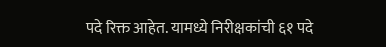पदे रिक्त आहेत. यामध्ये निरीक्षकांची ६१ पदे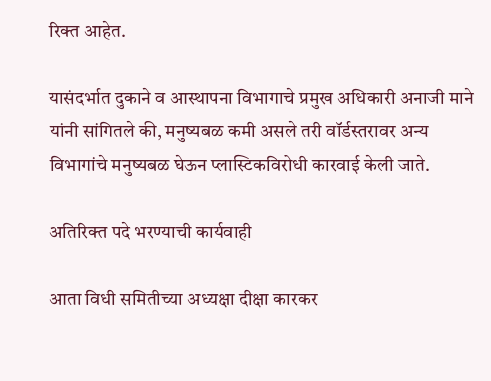रिक्त आहेत.

यासंदर्भात दुकाने व आस्थापना विभागाचे प्रमुख अधिकारी अनाजी माने यांनी सांगितले की, मनुष्यबळ कमी असले तरी वॉर्डस्तरावर अन्य विभागांचे मनुष्यबळ घेऊन प्लास्टिकविरोधी कारवाई केली जाते.

अतिरिक्त पदे भरण्याची कार्यवाही

आता विधी समितीच्या अध्यक्षा दीक्षा कारकर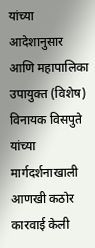यांच्या आदेशानुसार आणि महापालिका उपायुक्त (विशेष) विनायक विसपुते यांच्या मार्गदर्शनाखाली आणखी कठोर कारवाई केली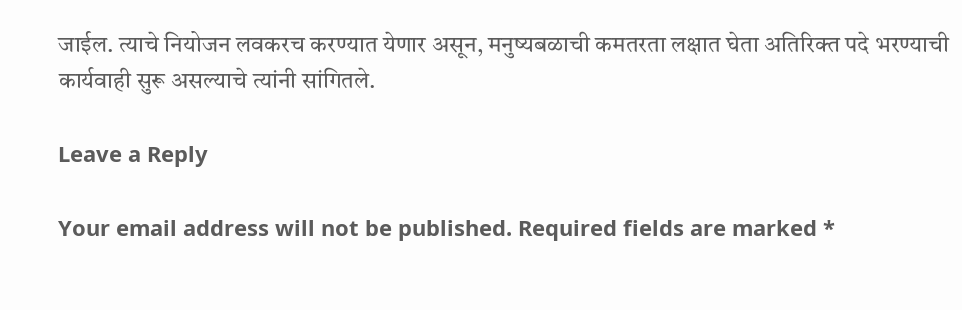जाईल. त्याचे नियोजन लवकरच करण्यात येणार असून, मनुष्यबळाची कमतरता लक्षात घेता अतिरिक्त पदे भरण्याची कार्यवाही सुरू असल्याचे त्यांनी सांगितले.

Leave a Reply

Your email address will not be published. Required fields are marked *